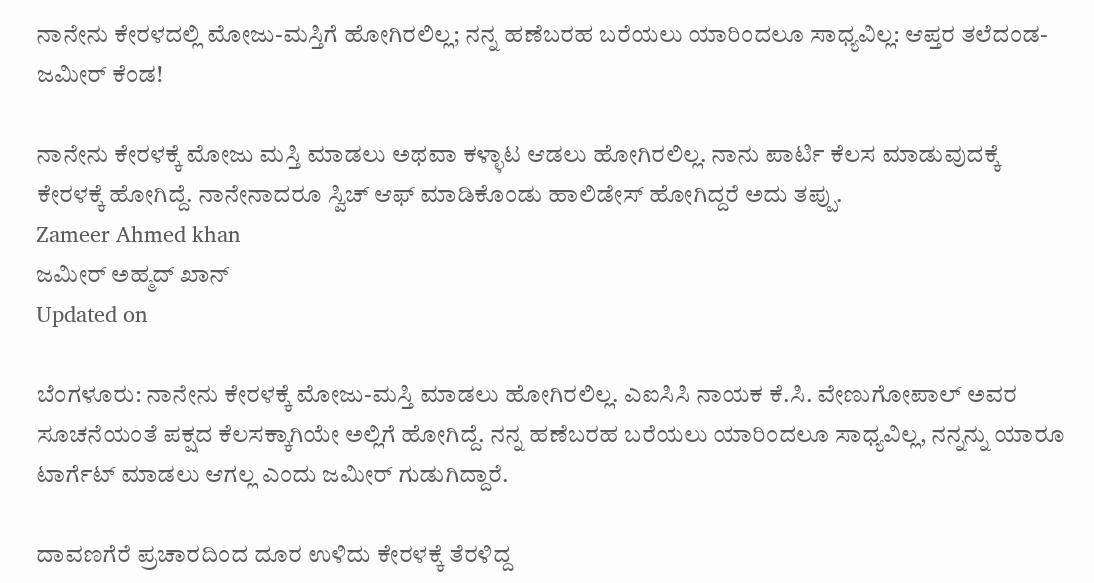ನಾನೇನು ಕೇರಳದಲ್ಲಿ ಮೋಜು-ಮಸ್ತಿಗೆ ಹೋಗಿರಲಿಲ್ಲ; ನನ್ನ ಹಣೆಬರಹ ಬರೆಯಲು ಯಾರಿಂದಲೂ ಸಾಧ್ಯವಿಲ್ಲ: ಆಪ್ತರ ತಲೆದಂಡ- ಜಮೀರ್ ಕೆಂಡ!

ನಾನೇನು ಕೇರಳಕ್ಕೆ ಮೋಜು ಮಸ್ತಿ ಮಾಡಲು ಅಥವಾ ಕಳ್ಳಾಟ ಆಡಲು ಹೋಗಿರಲಿಲ್ಲ. ನಾನು ಪಾರ್ಟಿ ಕೆಲಸ ಮಾಡುವುದಕ್ಕೆ ಕೇರಳಕ್ಕೆ ಹೋಗಿದ್ದೆ. ನಾನೇನಾದರೂ ಸ್ವಿಚ್ ಆಫ್ ಮಾಡಿಕೊಂಡು ಹಾಲಿಡೇಸ್ ಹೋಗಿದ್ದರೆ ಅದು ತಪ್ಪು.
Zameer Ahmed khan
ಜಮೀರ್ ಅಹ್ಮದ್ ಖಾನ್
Updated on

ಬೆಂಗಳೂರು: ನಾನೇನು ಕೇರಳಕ್ಕೆ ಮೋಜು-ಮಸ್ತಿ ಮಾಡಲು ಹೋಗಿರಲಿಲ್ಲ. ಎಐಸಿಸಿ ನಾಯಕ ಕೆ.ಸಿ. ವೇಣುಗೋಪಾಲ್ ಅವರ ಸೂಚನೆಯಂತೆ ಪಕ್ಷದ ಕೆಲಸಕ್ಕಾಗಿಯೇ ಅಲ್ಲಿಗೆ ಹೋಗಿದ್ದೆ. ನನ್ನ ಹಣೆಬರಹ ಬರೆಯಲು ಯಾರಿಂದಲೂ ಸಾಧ್ಯವಿಲ್ಲ, ನನ್ನನ್ನು ಯಾರೂ ಟಾರ್ಗೆಟ್ ಮಾಡಲು ಆಗಲ್ಲ ಎಂದು ಜಮೀರ್ ಗುಡುಗಿದ್ದಾರೆ.

ದಾವಣಗೆರೆ ಪ್ರಚಾರದಿಂದ ದೂರ ಉಳಿದು ಕೇರಳಕ್ಕೆ ತೆರಳಿದ್ದ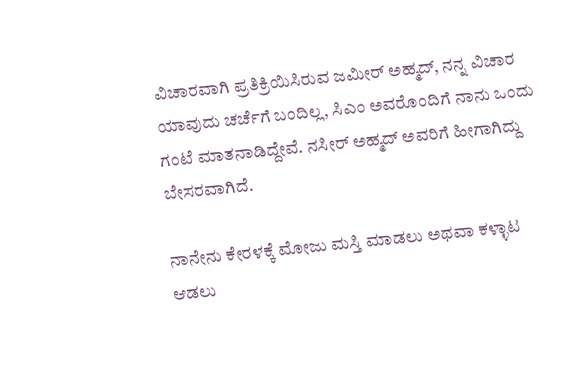ವಿಚಾರವಾಗಿ ಪ್ರತಿಕ್ರಿಯಿಸಿರುವ ಜಮೀರ್ ಅಹ್ಮದ್, ನನ್ನ ವಿಚಾರ ಯಾವುದು ಚರ್ಚೆಗೆ ಬಂದಿಲ್ಲ, ಸಿಎಂ ಅವರೊಂದಿಗೆ ನಾನು ಒಂದು ಗಂಟೆ ಮಾತನಾಡಿದ್ದೇವೆ. ನಸೀರ್ ಅಹ್ಮದ್ ಅವರಿಗೆ ಹೀಗಾಗಿದ್ದು ಬೇಸರವಾಗಿದೆ.

ನಾನೇನು ಕೇರಳಕ್ಕೆ ಮೋಜು ಮಸ್ತಿ ಮಾಡಲು ಅಥವಾ ಕಳ್ಳಾಟ ಆಡಲು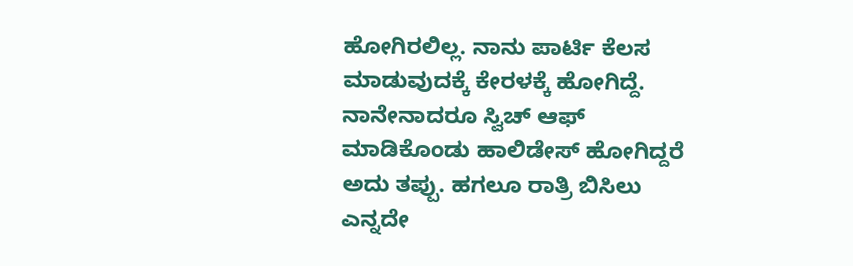ಹೋಗಿರಲಿಲ್ಲ. ನಾನು ಪಾರ್ಟಿ ಕೆಲಸ ಮಾಡುವುದಕ್ಕೆ ಕೇರಳಕ್ಕೆ ಹೋಗಿದ್ದೆ. ನಾನೇನಾದರೂ ಸ್ವಿಚ್ ಆಫ್ ಮಾಡಿಕೊಂಡು ಹಾಲಿಡೇಸ್ ಹೋಗಿದ್ದರೆ ಅದು ತಪ್ಪು. ಹಗಲೂ ರಾತ್ರಿ ಬಿಸಿಲು ಎನ್ನದೇ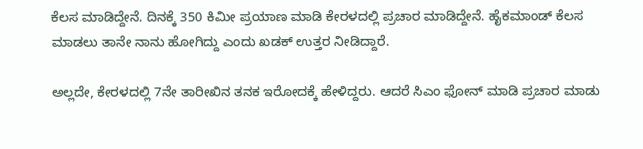ಕೆಲಸ ಮಾಡಿದ್ದೇನೆ. ದಿನಕ್ಕೆ 350 ಕಿಮೀ ಪ್ರಯಾಣ ಮಾಡಿ ಕೇರಳದಲ್ಲಿ ಪ್ರಚಾರ ಮಾಡಿದ್ದೇನೆ. ಹೈಕಮಾಂಡ್ ಕೆಲಸ ಮಾಡಲು ತಾನೇ ನಾನು ಹೋಗಿದ್ದು ಎಂದು ಖಡಕ್ ಉತ್ತರ ನೀಡಿದ್ದಾರೆ.

ಅಲ್ಲದೇ, ಕೇರಳದಲ್ಲಿ 7ನೇ ತಾರೀಖಿನ ತನಕ ಇರೋದಕ್ಕೆ ಹೇಳಿದ್ದರು. ಆದರೆ ಸಿಎಂ ಫೋನ್ ಮಾಡಿ ಪ್ರಚಾರ ಮಾಡು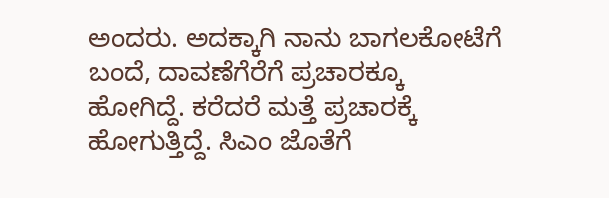ಅಂದರು. ಅದಕ್ಕಾಗಿ ನಾನು ಬಾಗಲಕೋಟೆಗೆ ಬಂದೆ, ದಾವಣೆಗೆರೆಗೆ ಪ್ರಚಾರಕ್ಕೂ ಹೋಗಿದ್ದೆ. ಕರೆದರೆ ಮತ್ತೆ ಪ್ರಚಾರಕ್ಕೆ ಹೋಗುತ್ತಿದ್ದೆ. ಸಿಎಂ ಜೊತೆಗೆ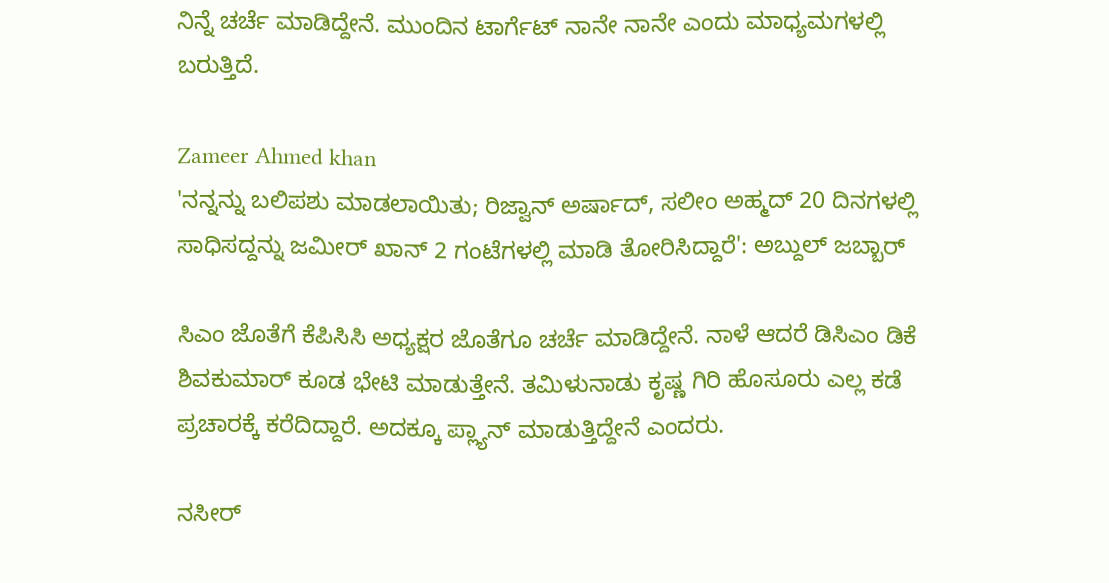ನಿನ್ನೆ ಚರ್ಚೆ ಮಾಡಿದ್ದೇನೆ. ಮುಂದಿನ ಟಾರ್ಗೆಟ್ ನಾನೇ ನಾನೇ ಎಂದು ಮಾಧ್ಯಮಗಳಲ್ಲಿ ಬರುತ್ತಿದೆ.

Zameer Ahmed khan
'ನನ್ನನ್ನು ಬಲಿಪಶು ಮಾಡಲಾಯಿತು; ರಿಜ್ವಾನ್ ಅರ್ಷಾದ್, ಸಲೀಂ ಅಹ್ಮದ್ 20 ದಿನಗಳಲ್ಲಿ ಸಾಧಿಸದ್ದನ್ನು ಜಮೀರ್ ಖಾನ್ 2 ಗಂಟೆಗಳಲ್ಲಿ ಮಾಡಿ ತೋರಿಸಿದ್ದಾರೆ': ಅಬ್ದುಲ್ ಜಬ್ಬಾರ್

ಸಿಎಂ ಜೊತೆಗೆ ಕೆಪಿಸಿಸಿ ಅಧ್ಯಕ್ಷರ ಜೊತೆಗೂ ಚರ್ಚೆ ಮಾಡಿದ್ದೇನೆ. ನಾಳೆ ಆದರೆ ಡಿಸಿಎಂ ಡಿಕೆ ಶಿವಕುಮಾರ್ ಕೂಡ ಭೇಟಿ ಮಾಡುತ್ತೇನೆ. ತಮಿಳುನಾಡು ಕೃಷ್ಣ ಗಿರಿ ಹೊಸೂರು ಎಲ್ಲ ಕಡೆ ಪ್ರಚಾರಕ್ಕೆ ಕರೆದಿದ್ದಾರೆ. ಅದಕ್ಕೂ ಪ್ಲ್ಯಾನ್ ಮಾಡುತ್ತಿದ್ದೇನೆ ಎಂದರು.

ನಸೀರ್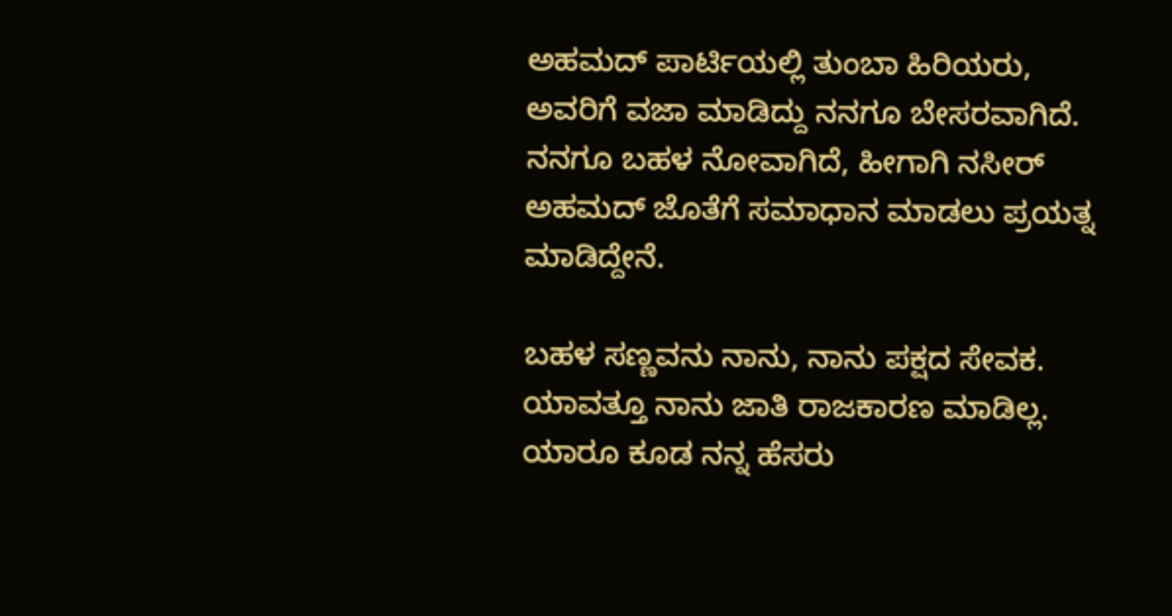ಅಹಮದ್ ಪಾರ್ಟಿಯಲ್ಲಿ ತುಂಬಾ ಹಿರಿಯರು, ಅವರಿಗೆ ವಜಾ ಮಾಡಿದ್ದು ನನಗೂ ಬೇಸರವಾಗಿದೆ. ನನಗೂ ಬಹಳ ನೋವಾಗಿದೆ, ಹೀಗಾಗಿ ನಸೀರ್ ಅಹಮದ್ ಜೊತೆಗೆ ಸಮಾಧಾನ ಮಾಡಲು ಪ್ರಯತ್ನ ಮಾಡಿದ್ದೇನೆ.

ಬಹಳ ಸಣ್ಣವನು ನಾನು, ನಾನು ಪಕ್ಷದ ಸೇವಕ. ಯಾವತ್ತೂ ನಾನು ಜಾತಿ ರಾಜಕಾರಣ ಮಾಡಿಲ್ಲ. ಯಾರೂ ಕೂಡ ನನ್ನ ಹೆಸರು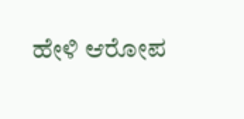ಹೇಳಿ ಆರೋಪ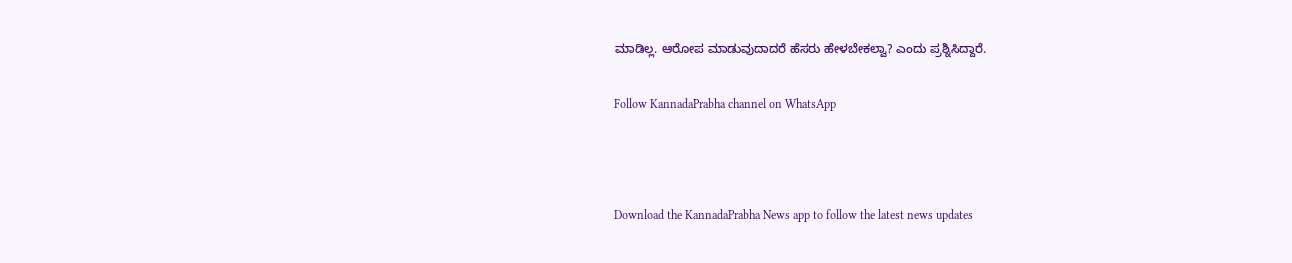ಮಾಡಿಲ್ಲ. ಆರೋಪ ಮಾಡುವುದಾದರೆ ಹೆಸರು ಹೇಳಬೇಕಲ್ವಾ? ಎಂದು ಪ್ರಶ್ನಿಸಿದ್ದಾರೆ.

Follow KannadaPrabha channel on WhatsApp



Download the KannadaPrabha News app to follow the latest news updates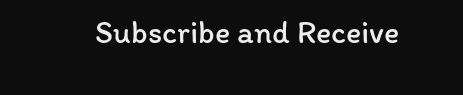Subscribe and Receive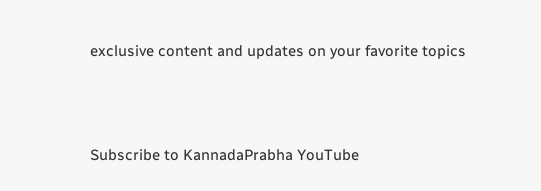exclusive content and updates on your favorite topics



Subscribe to KannadaPrabha YouTube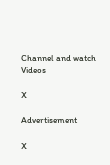Channel and watch Videos

X

Advertisement

X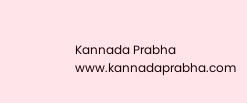Kannada Prabha
www.kannadaprabha.com